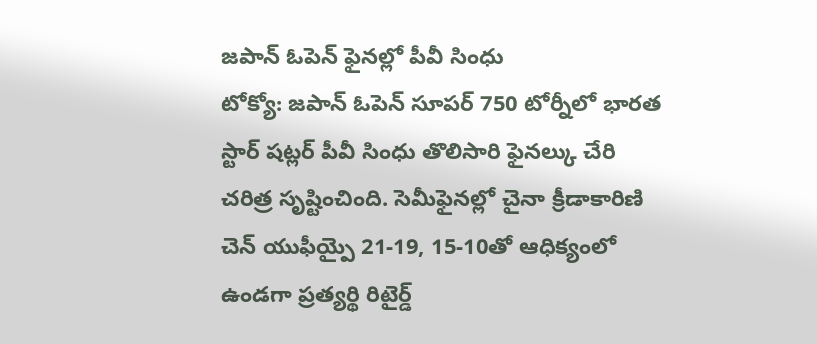జపాన్ ఓపెన్ ఫైనల్లో పీవీ సింధు
టోక్యో: జపాన్ ఓపెన్ సూపర్ 750 టోర్నీలో భారత స్టార్ షట్లర్ పీవీ సింధు తొలిసారి ఫైనల్కు చేరి చరిత్ర సృష్టించింది. సెమీఫైనల్లో చైనా క్రీడాకారిణి చెన్ యుఫీయ్పై 21-19, 15-10తో ఆధిక్యంలో ఉండగా ప్రత్యర్థి రిటైర్డ్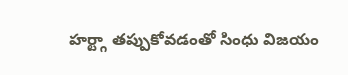హర్ట్గా తప్పుకోవడంతో సింధు విజయం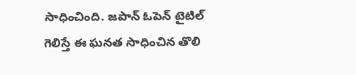సాధించింది. జపాన్ ఓపెన్ టైటిల్ గెలిస్తే ఈ ఘనత సాధించిన తొలి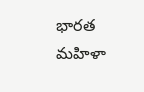భారత మహిళా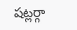షట్లర్గా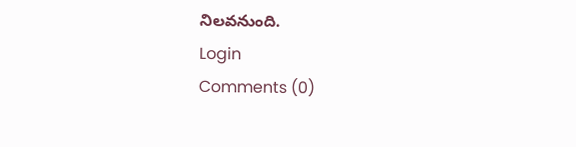నిలవనుంది.
Login
Comments (0)